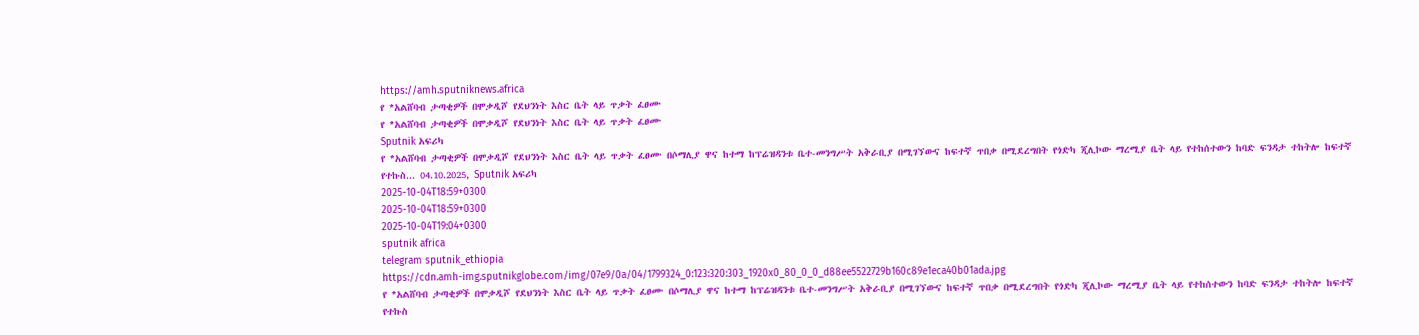https://amh.sputniknews.africa
የ *አልሸባብ ታጣቂዎች በሞቃዲሾ የደህንነት እስር ቤት ላይ ጥቃት ፈፀሙ
የ *አልሸባብ ታጣቂዎች በሞቃዲሾ የደህንነት እስር ቤት ላይ ጥቃት ፈፀሙ
Sputnik አፍሪካ
የ *አልሸባብ ታጣቂዎች በሞቃዲሾ የደህንነት እስር ቤት ላይ ጥቃት ፈፀሙ በሶማሊያ ዋና ከተማ ከፕሬዝዳንቱ ቤተ-መንግሥት አቅራቢያ በሚገኘውና ከፍተኛ ጥበቃ በሚደረግበት የጎድካ ጂሊኮው ማረሚያ ቤት ላይ የተከሰተውን ከባድ ፍንዳታ ተከትሎ ከፍተኛ የተኩስ... 04.10.2025, Sputnik አፍሪካ
2025-10-04T18:59+0300
2025-10-04T18:59+0300
2025-10-04T19:04+0300
sputnik africa
telegram sputnik_ethiopia
https://cdn.amh-img.sputnikglobe.com/img/07e9/0a/04/1799324_0:123:320:303_1920x0_80_0_0_d88ee5522729b160c89e1eca40b01ada.jpg
የ *አልሸባብ ታጣቂዎች በሞቃዲሾ የደህንነት እስር ቤት ላይ ጥቃት ፈፀሙ በሶማሊያ ዋና ከተማ ከፕሬዝዳንቱ ቤተ-መንግሥት አቅራቢያ በሚገኘውና ከፍተኛ ጥበቃ በሚደረግበት የጎድካ ጂሊኮው ማረሚያ ቤት ላይ የተከሰተውን ከባድ ፍንዳታ ተከትሎ ከፍተኛ የተኩስ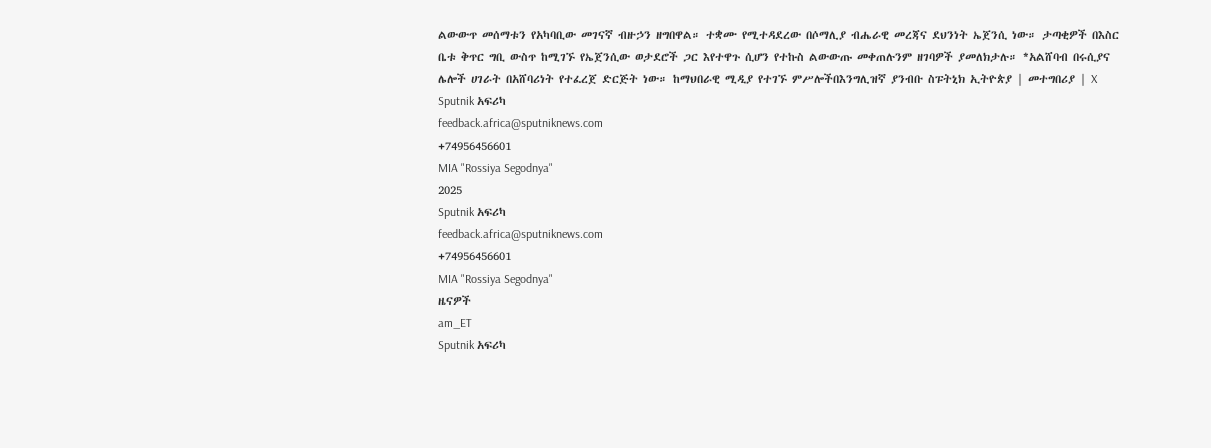ልውውጥ መሰማቱን የአካባቢው መገናኛ ብዙኃን ዘግበዋል። ተቋሙ የሚተዳደረው በሶማሊያ ብሔራዊ መረጃና ደህንነት ኤጀንሲ ነው። ታጣቂዎች በእስር ቤቱ ቅጥር ግቢ ውስጥ ከሚገኙ የኤጀንሲው ወታደሮች ጋር እየተዋጉ ሲሆን የተኩስ ልውውጡ መቀጠሉንም ዘገባዎች ያመለክታሉ። *አልሸባብ በሩሲያና ሌሎች ሀገራት በአሸባሪነት የተፈረጀ ድርጅት ነው። ከማህበራዊ ሚዲያ የተገኙ ምሥሎችበእንግሊዝኛ ያንብቡ ስፑትኒክ ኢትዮጵያ | መተግበሪያ | X
Sputnik አፍሪካ
feedback.africa@sputniknews.com
+74956456601
MIA "Rossiya Segodnya"
2025
Sputnik አፍሪካ
feedback.africa@sputniknews.com
+74956456601
MIA "Rossiya Segodnya"
ዜናዎች
am_ET
Sputnik አፍሪካ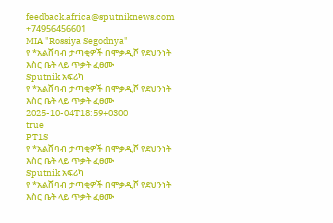feedback.africa@sputniknews.com
+74956456601
MIA "Rossiya Segodnya"
የ *አልሸባብ ታጣቂዎች በሞቃዲሾ የደህንነት እስር ቤት ላይ ጥቃት ፈፀሙ
Sputnik አፍሪካ
የ *አልሸባብ ታጣቂዎች በሞቃዲሾ የደህንነት እስር ቤት ላይ ጥቃት ፈፀሙ
2025-10-04T18:59+0300
true
PT1S
የ *አልሸባብ ታጣቂዎች በሞቃዲሾ የደህንነት እስር ቤት ላይ ጥቃት ፈፀሙ
Sputnik አፍሪካ
የ *አልሸባብ ታጣቂዎች በሞቃዲሾ የደህንነት እስር ቤት ላይ ጥቃት ፈፀሙ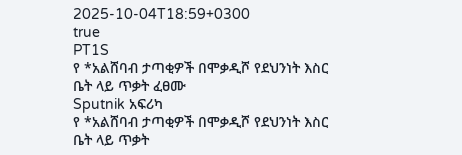2025-10-04T18:59+0300
true
PT1S
የ *አልሸባብ ታጣቂዎች በሞቃዲሾ የደህንነት እስር ቤት ላይ ጥቃት ፈፀሙ
Sputnik አፍሪካ
የ *አልሸባብ ታጣቂዎች በሞቃዲሾ የደህንነት እስር ቤት ላይ ጥቃት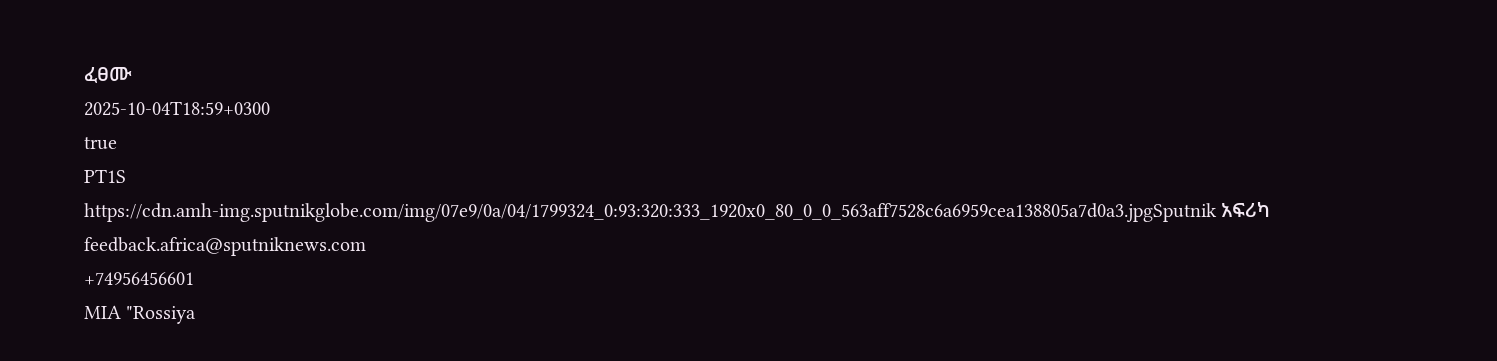ፈፀሙ
2025-10-04T18:59+0300
true
PT1S
https://cdn.amh-img.sputnikglobe.com/img/07e9/0a/04/1799324_0:93:320:333_1920x0_80_0_0_563aff7528c6a6959cea138805a7d0a3.jpgSputnik አፍሪካ
feedback.africa@sputniknews.com
+74956456601
MIA "Rossiya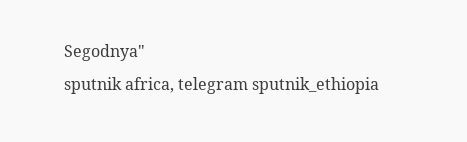Segodnya"
sputnik africa, telegram sputnik_ethiopia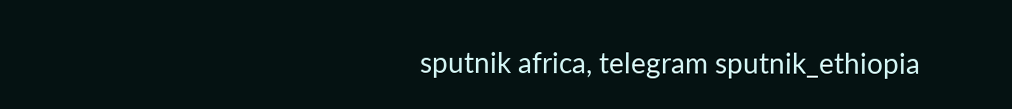sputnik africa, telegram sputnik_ethiopia